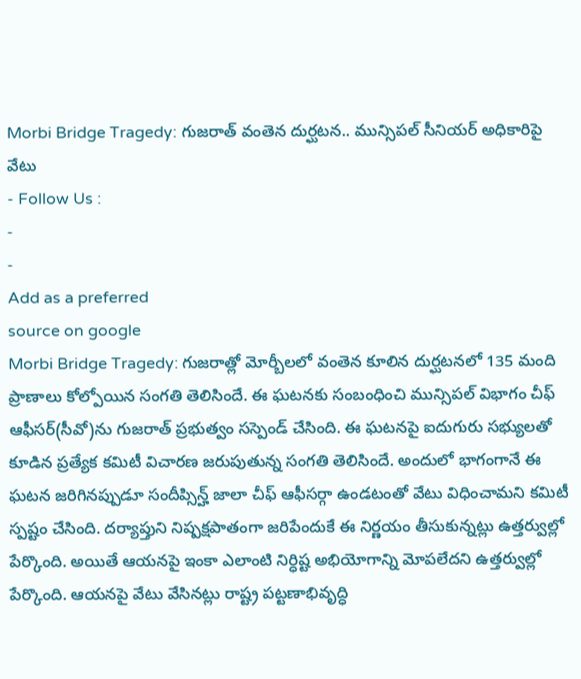Morbi Bridge Tragedy: గుజరాత్ వంతెన దుర్ఘటన.. మున్సిపల్ సీనియర్ అధికారిపై వేటు
- Follow Us :
-
-
Add as a preferred
source on google
Morbi Bridge Tragedy: గుజరాత్లో మోర్బీలలో వంతెన కూలిన దుర్ఘటనలో 135 మంది ప్రాణాలు కోల్పోయిన సంగతి తెలిసిందే. ఈ ఘటనకు సంబంధించి మున్సిపల్ విభాగం చీఫ్ ఆఫీసర్(సీవో)ను గుజరాత్ ప్రభుత్వం సస్పెండ్ చేసింది. ఈ ఘటనపై ఐదుగురు సభ్యులతో కూడిన ప్రత్యేక కమిటీ విచారణ జరుపుతున్న సంగతి తెలిసిందే. అందులో భాగంగానే ఈ ఘటన జరిగినప్పుడూ సందీప్సిన్హ్ జాలా చీఫ్ ఆఫీసర్గా ఉండటంతో వేటు విధించామని కమిటీ స్పష్టం చేసింది. దర్యాప్తుని నిష్పక్షపాతంగా జరిపేందుకే ఈ నిర్ణయం తీసుకున్నట్లు ఉత్తర్వుల్లో పేర్కొంది. అయితే ఆయనపై ఇంకా ఎలాంటి నిర్ధిష్ట అభియోగాన్ని మోపలేదని ఉత్తర్వుల్లో పేర్కొంది. ఆయనపై వేటు వేసినట్లు రాష్ట్ర పట్టణాభివృద్ధి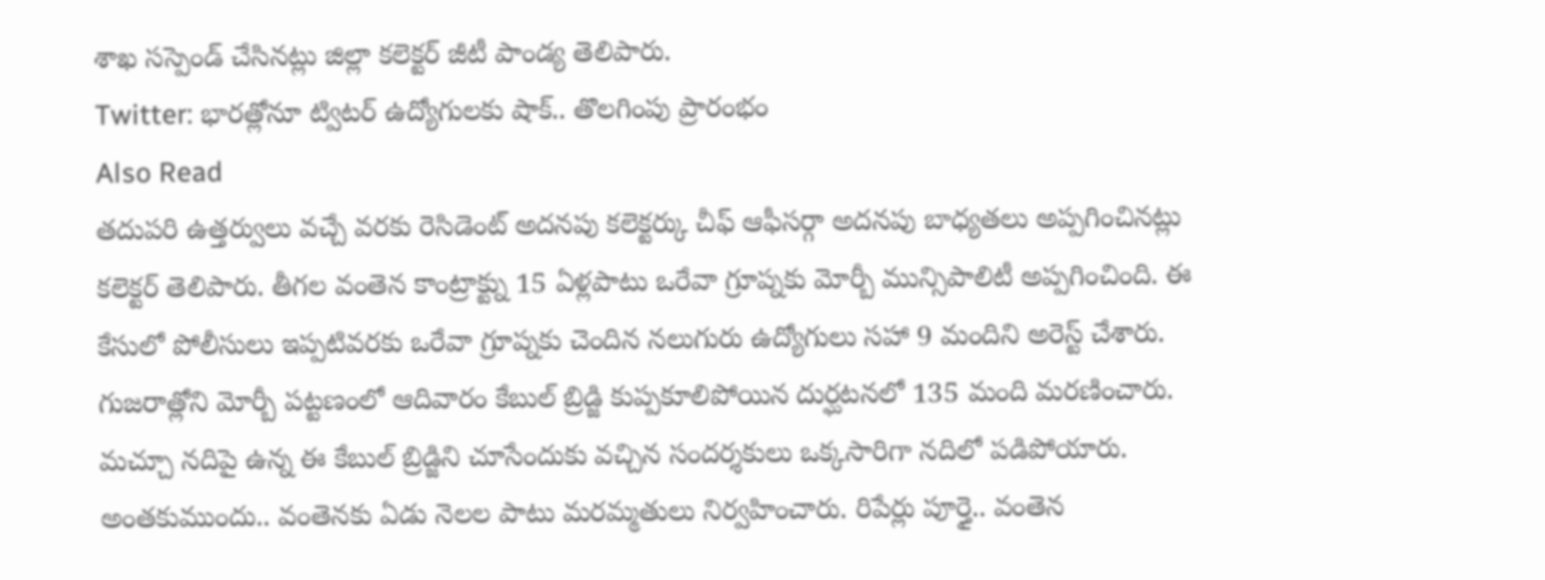శాఖ సస్పెండ్ చేసినట్లు జిల్లా కలెక్టర్ జీటీ పాండ్య తెలిపారు.
Twitter: భారత్లోనూ ట్విటర్ ఉద్యోగులకు షాక్.. తొలగింపు ప్రారంభం
Also Read
తదుపరి ఉత్తర్వులు వచ్చే వరకు రెసిడెంట్ అదనపు కలెక్టర్కు చీఫ్ ఆఫీసర్గా అదనపు బాధ్యతలు అప్పగించినట్లు కలెక్టర్ తెలిపారు. తీగల వంతెన కాంట్రాక్ట్ను 15 ఏళ్లపాటు ఒరేవా గ్రూప్నకు మోర్బీ మున్సిపాలిటీ అప్పగించింది. ఈ కేసులో పోలీసులు ఇప్పటివరకు ఒరేవా గ్రూప్నకు చెందిన నలుగురు ఉద్యోగులు సహా 9 మందిని అరెస్ట్ చేశారు. గుజరాత్లోని మోర్బీ పట్టణంలో ఆదివారం కేబుల్ బ్రిడ్జి కుప్పకూలిపోయిన దుర్ఘటనలో 135 మంది మరణించారు. మచ్చూ నదిపై ఉన్న ఈ కేబుల్ బ్రిడ్జిని చూసేందుకు వచ్చిన సందర్శకులు ఒక్కసారిగా నదిలో పడిపోయారు. అంతకుముందు.. వంతెనకు ఏడు నెలల పాటు మరమ్మతులు నిర్వహించారు. రిపేర్లు పూర్తై.. వంతెన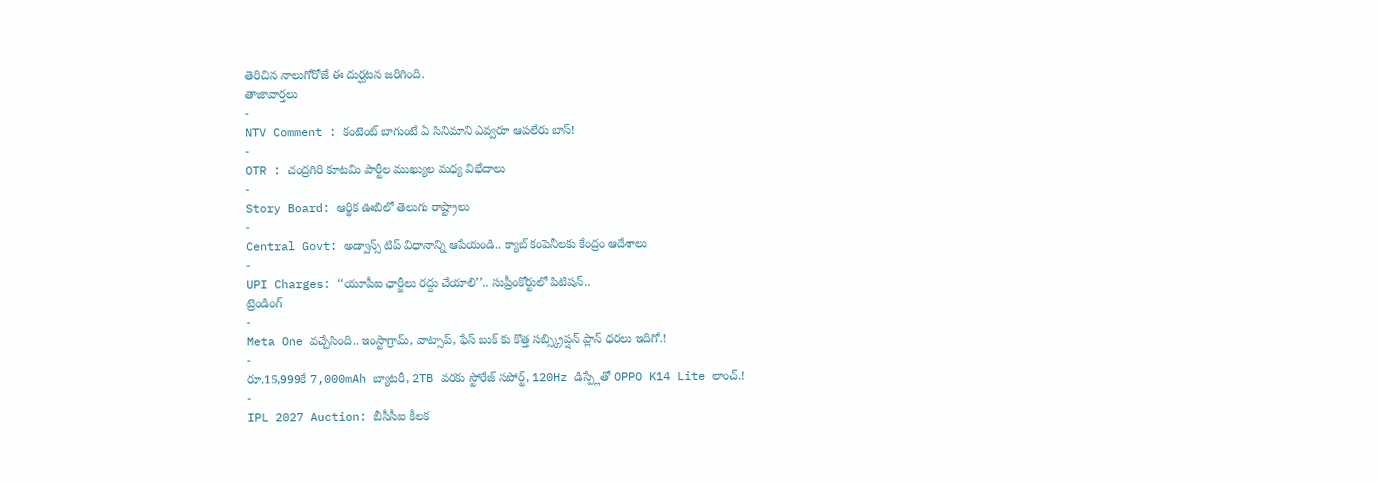తెరిచిన నాలుగోరోజే ఈ దుర్ఘటన జరిగింది.
తాజావార్తలు
-
NTV Comment : కంటెంట్ బాగుంటే ఏ సినిమాని ఎవ్వరూ ఆపలేరు బాస్!
-
OTR : చంద్రగిరి కూటమి పార్టీల ముఖ్యుల మధ్య విభేదాలు
-
Story Board: ఆర్థిక ఊబిలో తెలుగు రాష్ట్రాలు
-
Central Govt: అడ్వాన్స్ టిప్ విధానాన్ని ఆపేయండి.. క్యాబ్ కంపెనీలకు కేంద్రం ఆదేశాలు
-
UPI Charges: ‘‘యూపీఐ ఛార్జీలు రద్దు చేయాలి’’.. సుప్రీంకోర్టులో పిటిషన్..
ట్రెండింగ్
-
Meta One వచ్చేసింది.. ఇంస్టాగ్రామ్, వాట్సాప్, ఫేస్ బుక్ కు కొత్త సబ్స్క్రిప్షన్ ప్లాన్ ధరలు ఇదిగో.!
-
రూ.15,999కే 7,000mAh బ్యాటరీ, 2TB వరకు స్టోరేజ్ సపోర్ట్, 120Hz డిస్ప్లేతో OPPO K14 Lite లాంచ్.!
-
IPL 2027 Auction: బీసీసీఐ కీలక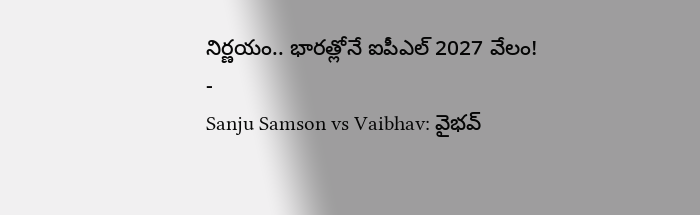నిర్ణయం.. భారత్లోనే ఐపీఎల్ 2027 వేలం!
-
Sanju Samson vs Vaibhav: వైభవ్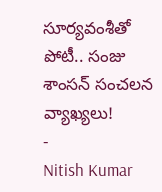సూర్యవంశీతో పోటీ.. సంజు శాంసన్ సంచలన వ్యాఖ్యలు!
-
Nitish Kumar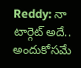Reddy: నా టార్గెట్ అదే.. అందుకోసమే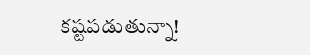కష్టపడుతున్నా!